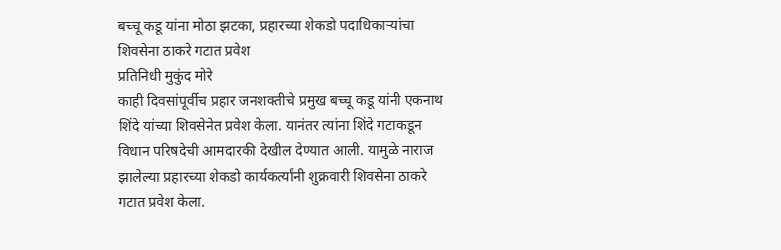बच्चू कडू यांना मोठा झटका, प्रहारच्या शेकडो पदाधिकाऱ्यांचा शिवसेना ठाकरे गटात प्रवेश
प्रतिनिधी मुकुंद मोरे
काही दिवसांपूर्वीच प्रहार जनशक्तीचे प्रमुख बच्चू कडू यांनी एकनाथ शिंदे यांच्या शिवसेनेत प्रवेश केला. यानंतर त्यांना शिंदे गटाकडून विधान परिषदेची आमदारकी देखील देण्यात आली. यामुळे नाराज झालेल्या प्रहारच्या शेकडो कार्यकर्त्यांनी शुक्रवारी शिवसेना ठाकरे गटात प्रवेश केला.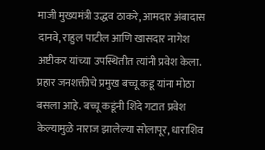माजी मुख्यमंत्री उद्धव ठाकरे, आमदार अंबादास दानवे, राहुल पाटील आणि खासदार नागेश अष्टीकर यांच्या उपस्थितीत त्यांनी प्रवेश केला.
प्रहार जनशक्तीचे प्रमुख बच्चू कडू यांना मोठा बसला आहे. बच्चू कडूंनी शिंदे गटात प्रवेश केल्यामुळे नाराज झालेल्या सोलापूर, धाराशिव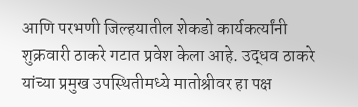आणि परभणी जिल्हयातील शेकडो कार्यकर्त्यांनी शुक्रवारी ठाकरे गटात प्रवेश केला आहे. उद्धव ठाकरे यांच्या प्रमुख उपस्थितीमध्ये मातोश्रीवर हा पक्ष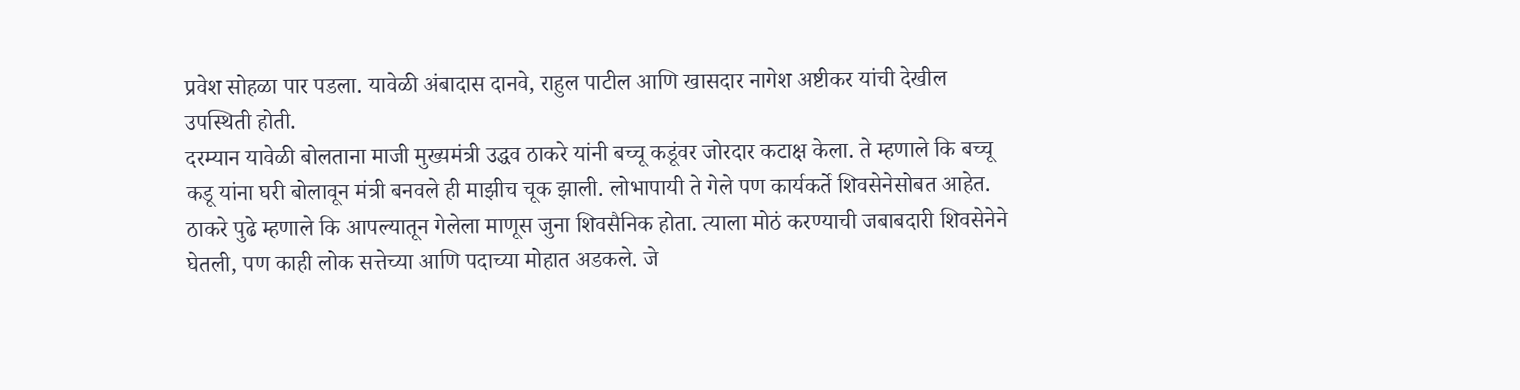प्रवेश सोहळा पार पडला. यावेळी अंबादास दानवे, राहुल पाटील आणि खासदार नागेश अष्टीकर यांची देखील उपस्थिती होती.
दरम्यान यावेळी बोलताना माजी मुख्यमंत्री उद्धव ठाकरे यांनी बच्चू कडूंवर जोरदार कटाक्ष केला. ते म्हणाले कि बच्चू कडू यांना घरी बोलावून मंत्री बनवले ही माझीच चूक झाली. लोभापायी ते गेले पण कार्यकर्ते शिवसेनेसोबत आहेत. ठाकरे पुढे म्हणाले कि आपल्यातून गेलेला माणूस जुना शिवसैनिक होता. त्याला मोठं करण्याची जबाबदारी शिवसेनेने घेतली, पण काही लोक सत्तेच्या आणि पदाच्या मोहात अडकले. जे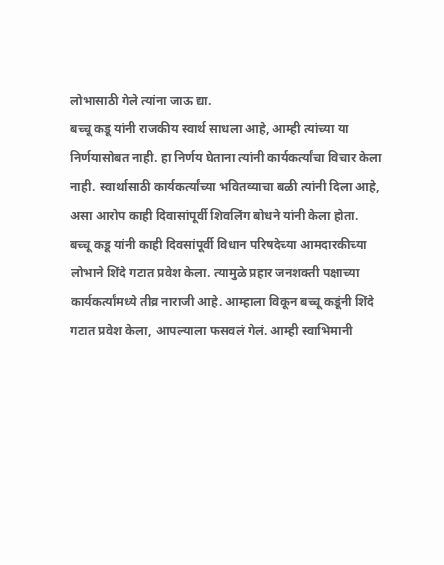लोभासाठी गेले त्यांना जाऊ द्या.
बच्चू कडू यांनी राजकीय स्वार्थ साधला आहे, आम्ही त्यांच्या या निर्णयासोबत नाही. हा निर्णय घेताना त्यांनी कार्यकर्त्यांचा विचार केला नाही. स्वार्थासाठी कार्यकर्त्यांच्या भवितव्याचा बळी त्यांनी दिला आहे, असा आरोप काही दिवासांपूर्वी शिवलिंग बोधने यांनी केला होता.
बच्चू कडू यांनी काही दिवसांपूर्वी विधान परिषदेच्या आमदारकीच्या लोभाने शिंदे गटात प्रवेश केला. त्यामुळे प्रहार जनशक्ती पक्षाच्या कार्यकर्त्यांमध्ये तीव्र नाराजी आहे. आम्हाला विकून बच्चू कडूंनी शिंदे गटात प्रवेश केला, आपल्याला फसवलं गेलं. आम्ही स्वाभिमानी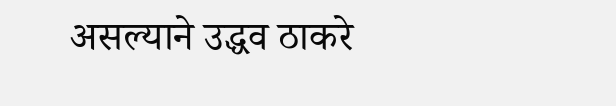असल्याने उद्धव ठाकरे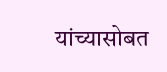यांच्यासोबत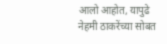आलो आहोत, यापुढे नेहमी ठाकरेंच्या सोबत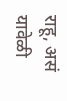राहू, असं यावेळी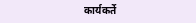कार्यकर्ते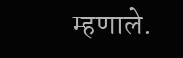म्हणाले.